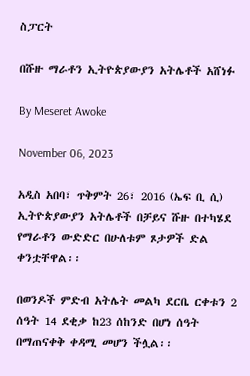ስፓርት

በሹዙ ማራቶን ኢትዮጵያውያን አትሌቶች አሸነፉ

By Meseret Awoke

November 06, 2023

አዲስ አበባ፣ ጥቅምት 26፣ 2016 (ኤፍ ቢ ሲ) ኢትዮጵያውያን አትሌቶች በቻይና ሹዙ በተካሄደ የማራቶን ውድድር በሁለቱም ጾታዎች ድል ቀንቷቸዋል፡፡

በወንዶች ምድብ አትሌት መልካ ደርቤ ርቀቱን 2 ሰዓት 14 ደቂቃ ከ23 ሰከንድ በሆነ ሰዓት በማጠናቀቅ ቀዳሚ መሆን ችሏል፡፡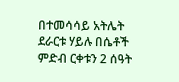በተመሳሳይ አትሌት ደራርቱ ሃይሉ በሴቶች ምድብ ርቀቱን 2 ሰዓት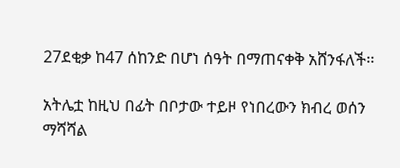27ደቂቃ ከ47 ሰከንድ በሆነ ሰዓት በማጠናቀቅ አሸንፋለች፡፡

አትሌቷ ከዚህ በፊት በቦታው ተይዞ የነበረውን ክብረ ወሰን ማሻሻል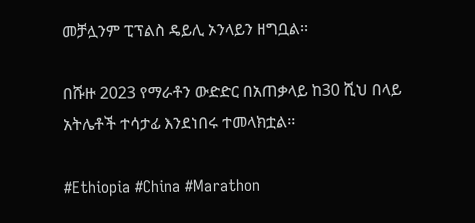መቻሏንም ፒፕልስ ዴይሊ ኦንላይን ዘግቧል፡፡

በሹዙ 2023 የማራቶን ውድድር በአጠቃላይ ከ30 ሺህ በላይ አትሌቶች ተሳታፊ እንደነበሩ ተመላክቷል፡፡

#Ethiopia #China #Marathon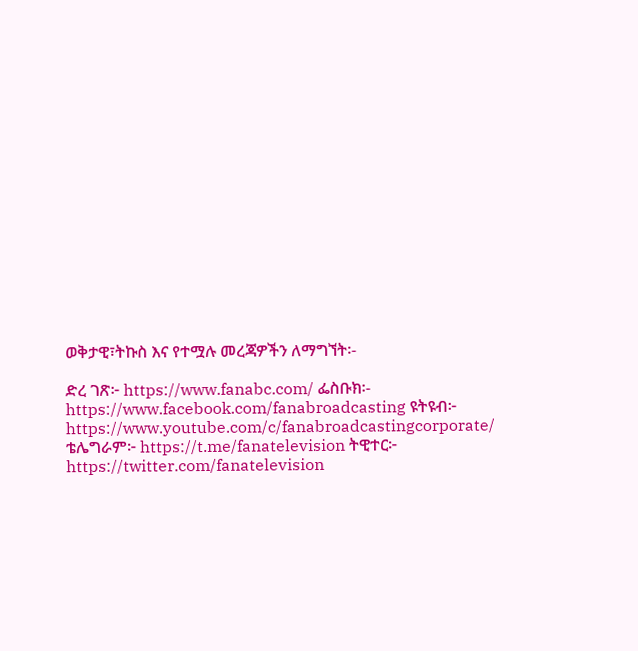ወቅታዊ፣ትኩስ እና የተሟሉ መረጃዎችን ለማግኘት፡-

ድረ ገጽ፦ https://www.fanabc.com/ ፌስቡክ፡- https://www.facebook.com/fanabroadcasting ዩትዩብ፦ https://www.youtube.com/c/fanabroadcastingcorporate/ ቴሌግራም፦ https://t.me/fanatelevision ትዊተር፦ https://twitter.com/fanatelevision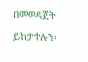በመወዳጀት ይከታተሉን፡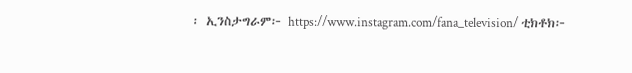፡ ኢንስታግራም፦ https://www.instagram.com/fana_television/ ቲክቶክ፦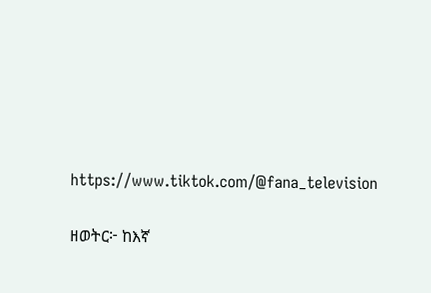https://www.tiktok.com/@fana_television

ዘወትር፦ ከእኛ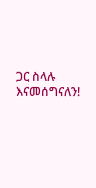ጋር ስላሉ እናመሰግናለን!